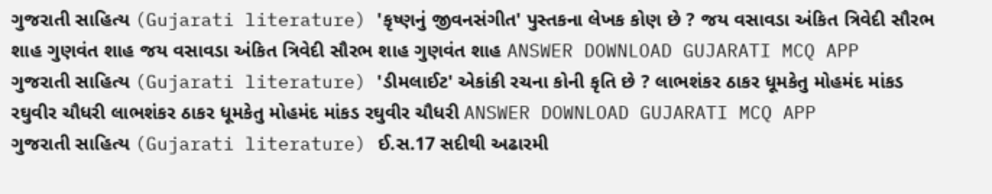ગુજરાતી સાહિત્ય (Gujarati literature) 'કૃષ્ણનું જીવનસંગીત' પુસ્તકના લેખક કોણ છે ? જય વસાવડા અંકિત ત્રિવેદી સૌરભ શાહ ગુણવંત શાહ જય વસાવડા અંકિત ત્રિવેદી સૌરભ શાહ ગુણવંત શાહ ANSWER DOWNLOAD GUJARATI MCQ APP
ગુજરાતી સાહિત્ય (Gujarati literature) 'ડીમલાઈટ' એકાંકી રચના કોની કૃતિ છે ? લાભશંકર ઠાકર ધૂમકેતુ મોહમંદ માંકડ રઘુવીર ચૌધરી લાભશંકર ઠાકર ધૂમકેતુ મોહમંદ માંકડ રઘુવીર ચૌધરી ANSWER DOWNLOAD GUJARATI MCQ APP
ગુજરાતી સાહિત્ય (Gujarati literature) ઈ.સ.17 સદીથી અઢારમી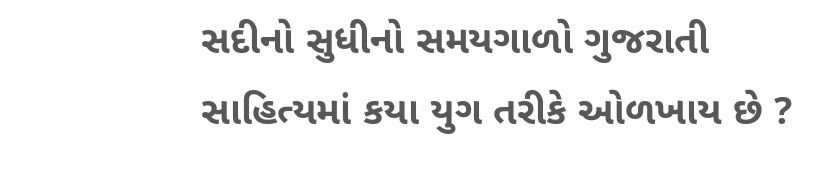સદીનો સુધીનો સમયગાળો ગુજરાતી સાહિત્યમાં કયા યુગ તરીકે ઓળખાય છે ?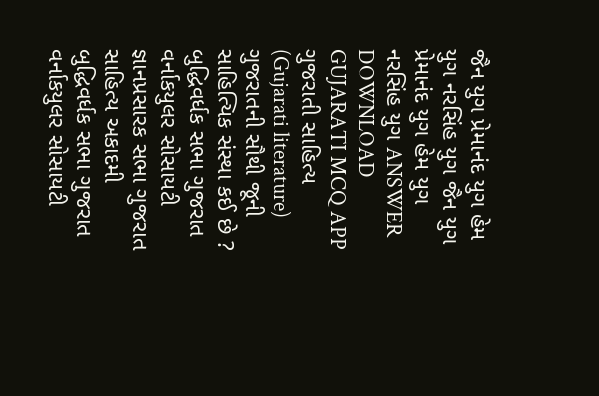જૈન યુગ પ્રેમાનંદ યુગ હેમ યુગ નરસિંહ યુગ જૈન યુગ પ્રેમાનંદ યુગ હેમ યુગ નરસિંહ યુગ ANSWER DOWNLOAD GUJARATI MCQ APP
ગુજરાતી સાહિત્ય (Gujarati literature) ગુજરાતની સૌથી જૂની સાહિત્યિક સંસ્થા કઈ છે ? બુદ્ધિવર્ધક સભા ગુજરાત વર્નાકયુલર સોસાયટી જ્ઞાનપ્રસારક સભા ગુજરાત સાહિત્ય અકાદમી બુદ્ધિવર્ધક સભા ગુજરાત વર્નાકયુલર સોસાયટી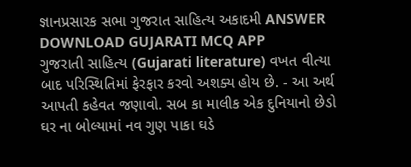જ્ઞાનપ્રસારક સભા ગુજરાત સાહિત્ય અકાદમી ANSWER DOWNLOAD GUJARATI MCQ APP
ગુજરાતી સાહિત્ય (Gujarati literature) વખત વીત્યા બાદ પરિસ્થિતિમાં ફેરફાર કરવો અશક્ય હોય છે. - આ અર્થ આપતી કહેવત જણાવો. સબ કા માલીક એક દુનિયાનો છેડો ઘર ના બોલ્યામાં નવ ગુણ પાકા ઘડે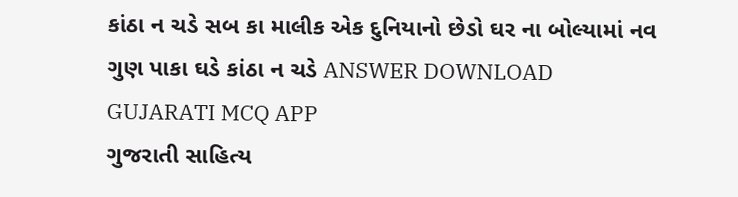કાંઠા ન ચડે સબ કા માલીક એક દુનિયાનો છેડો ઘર ના બોલ્યામાં નવ ગુણ પાકા ઘડે કાંઠા ન ચડે ANSWER DOWNLOAD GUJARATI MCQ APP
ગુજરાતી સાહિત્ય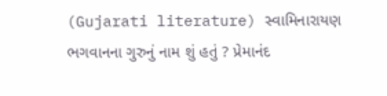(Gujarati literature) સ્વામિનારાયણ ભગવાનના ગુરુનું નામ શું હતું ? પ્રેમાનંદ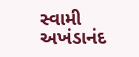સ્વામી અખંડાનંદ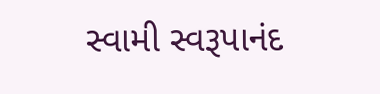સ્વામી સ્વરૂપાનંદ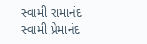સ્વામી રામાનંદ સ્વામી પ્રેમાનંદ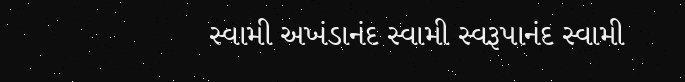સ્વામી અખંડાનંદ સ્વામી સ્વરૂપાનંદ સ્વામી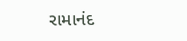રામાનંદ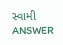સ્વામી ANSWER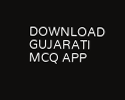DOWNLOAD GUJARATI MCQ APP